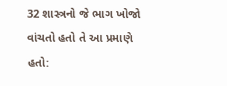32 શાસ્ત્રનો જે ભાગ ખોજો વાંચતો હતો તે આ પ્રમાણે હતો: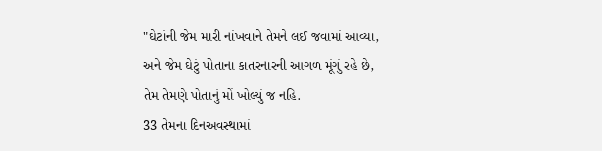"ઘેટાંની જેમ મારી નાંખવાને તેમને લઈ જવામાં આવ્યા,
અને જેમ ઘેટું પોતાના કાતરનારની આગળ મૂંગું રહે છે,
તેમ તેમણે પોતાનું મોં ખોલ્યું જ નહિ.
33 તેમના દિનઅવસ્થામાં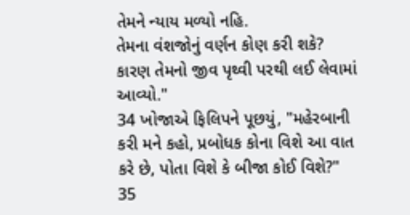તેમને ન્યાય મળ્યો નહિ.
તેમના વંશજોનું વર્ણન કોણ કરી શકે?
કારણ તેમનો જીવ પૃથ્વી પરથી લઈ લેવામાં આવ્યો."
34 ખોજાએ ફિલિપને પૂછયું, "મહેરબાની કરી મને કહો, પ્રબોધક કોના વિશે આ વાત કરે છે, પોતા વિશે કે બીજા કોઈ વિશે?" 35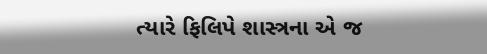ત્યારે ફિલિપે શાસ્ત્રના એ જ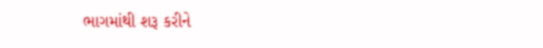ભાગમાંથી શરૂ કરીને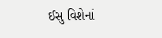ઈસુ વિશેનાં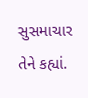સુસમાચાર તેને કહ્યાં.